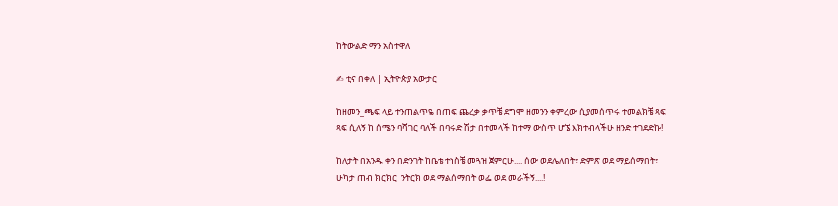ከትውልድ ማን አስተዋለ

✍ ቲና በቀለ | ኢትዮጵያ አውታር

ከዘመን_ጫፍ ላይ ተንጠልጥዬ በጠፍ ጨረቃ ቃጥቼ ደግሞ ዘመንን ቀምረው ሲያመሰጥሩ ተመልክቼ ጻፍ ጻፍ ሲለኝ ከ ሰሜን ባሻገር ባለች በባሩድ ሽታ በተመላች ከተማ ውስጥ ሆኜ እክተብላችሁ ዘንድ ተገደድኩ!

ከለታት በአንዱ ቀን በድንገት ከቤቴ ተነስቼ መጓዝ ጀምርሁ.... ሰው ወደሌለበት፣ ድምጽ ወደ ማይሰማበት፣ ሁካታ ጠብ ክርክር  ንትርክ ወደ ማልሰማበት ወፌ ወደ መራችኝ....!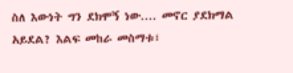ስለ እውነት ግን ደክሞኝ ነው.... መኖር ያደክማል አይደል? እልፍ መከራ መስማቱ፣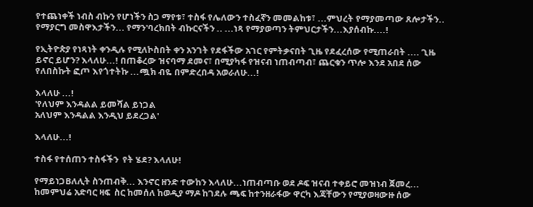የተጨነቀች ነብስ ብኩን የሆነችን ስጋ ማየቱ፣ ተስፋ የሌለውን ተስፈኛን መመልከቱ፣ ...ምህረት የማያመጣው ጸሎታችን.. የማያርግ መስዋእታችን... የማን'ባረክበት ብኩርናችን .. ...ነጻ የማያወጣን ትምህርታችን...እያሰብኩ....!

የኢትዮጵያ የነጻነት ቀንዲሉ የሚለኮስበት ቀን አንገት የደፋችው አገር የምትቃናበት ጊዜ የደፈረሰው የሚጠራበት .... ጊዜ ይኖር ይሆን? እላለሁ...! በጠቆረው ዝናባማ ደመና፣ በሚያካፋ የዝናብ ነጠብጣብ፣ ጨርቁን ጥሎ እንደ አበደ ሰው የለበስኩት ፎጦ እየጎተትኩ ...ጯክ ብዬ በምድረበዳ አወራለሁ...!

እላለሁ ...!
'የለህም እንዳልል ይመሻል ይነጋል
አለህም እንዳልል እንዲህ ይደረጋል'

እላለሁ...!

ተስፋ የተሰጠን ተስፋችን  የት ሄደ? እላለሁ!

የማይነጋBለሊት ስንጠብቅ... እንኖር ዘንድ ተውከን እላለሁ...ነጠብጣቡ ወደ ዶፍ ዝናብ ተቀይሮ መዝነብ ጀመረ... ከመምህሬ አድባር ዛፍ  ስር ከመሰለ ከወዲያ ማዶ ከገደሉ ጫፍ ከተንዘራፋው ዋርካ እጃቸውን የሚያወዛውዙ ሰው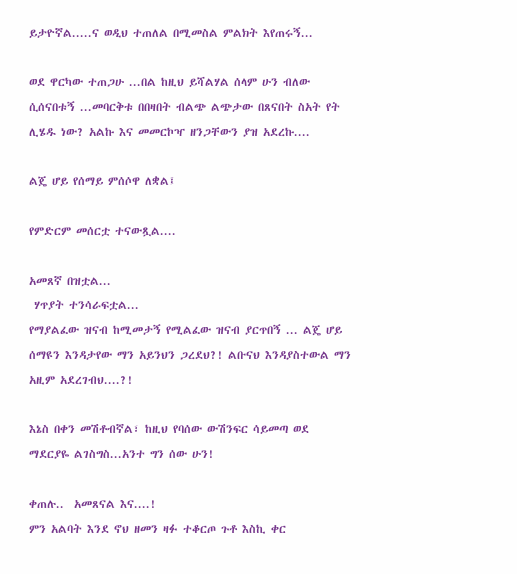ይታዮኛል.....ና ወዲህ ተጠለል በሚመስል ምልክት እየጠሩኝ...

ወደ ዋርካው ተጠጋሁ ...በል ከዚህ ይሻልሃል ሰላም ሁን ብለው ሲሰናበቱኝ ...መባርቅቱ በበዛበት ብልጭ ልጭታው በጸናበት ስአት የት ሊሄዱ ነው? አልኩ እና መመርኮዣ ዘንጋቸውን ያዝ አደረኩ....

ልጄ ሆይ የሰማይ ምሰሶዋ ለቋል፤

የምድርም መሰርቷ ተናውጿል....

አመጸኛ በዝቷል...
 ሃጥያት ተንሳራፍቷል...
የማያልፈው ዝናብ ከሚመታኝ የሚልፈው ዝናብ ያርጥበኝ ... ልጄ ሆይ ሰማዩን እንዳታየው ማን አይንህን ጋረደህ?! ልቡናህ እንዳያስተውል ማን አዚም አደረገብህ....?!

እኔስ በቀን መሽቶብኛል፣ ከዚህ የባሰው ውሽንፍር ሳይመጣ ወደ ማደርያዬ ልገስግስ...አንተ ግን ሰው ሁን!

ቀጠሉ..  አመጸናል እና....!
ምን አልባት እንደ ኖህ ዘመን ዛፉ ተቆርጦ ጉቶ እስኪ ቀር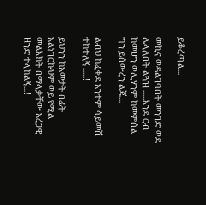ይቆረጣል...

መኪና ወዳልገባበት መንገድ ወደ ሌላለበት ልጓዝ .....እንደ ርብ ከመሆን ወሊሃንም ከመምሰል ግን ይሰውረን ልጄ...

ልብህ ከፈቀደ አንተም ሳይመሽ ተከተለኝ .....!

ይህንን ከአመታት በፊት አልነገርኩህም ወይ የሚል መልእክት በማላቃቸው አረጋዊ ዘንድ ተላከልኝ...!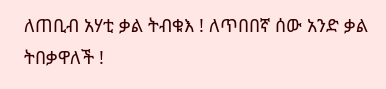ለጠቢብ አሃቲ ቃል ትብቁእ ! ለጥበበኛ ሰው አንድ ቃል ትበቃዋለች !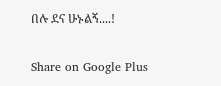በሉ ደና ሁኑልኝ....!

Share on Google Plus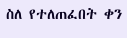ስለ የተለጠፈበት ቀን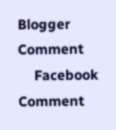Blogger Comment
    Facebook Comment